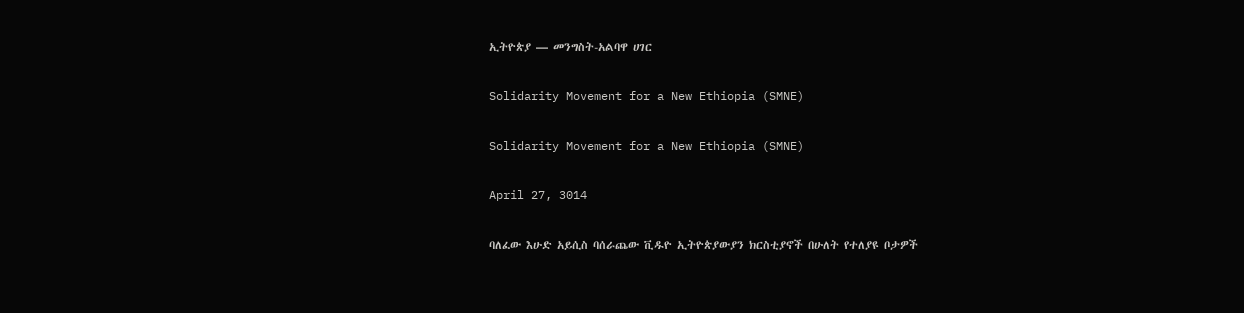ኢትዮጵያ — መንግስት-አልባዋ ሀገር

Solidarity Movement for a New Ethiopia (SMNE)

Solidarity Movement for a New Ethiopia (SMNE)

April 27, 3014

ባለፈው እሁድ አይሲስ ባሰራጨው ቪዱዮ ኢትዮጵያውያን ክርስቲያኖች በሁለት የተለያዩ ቦታዎች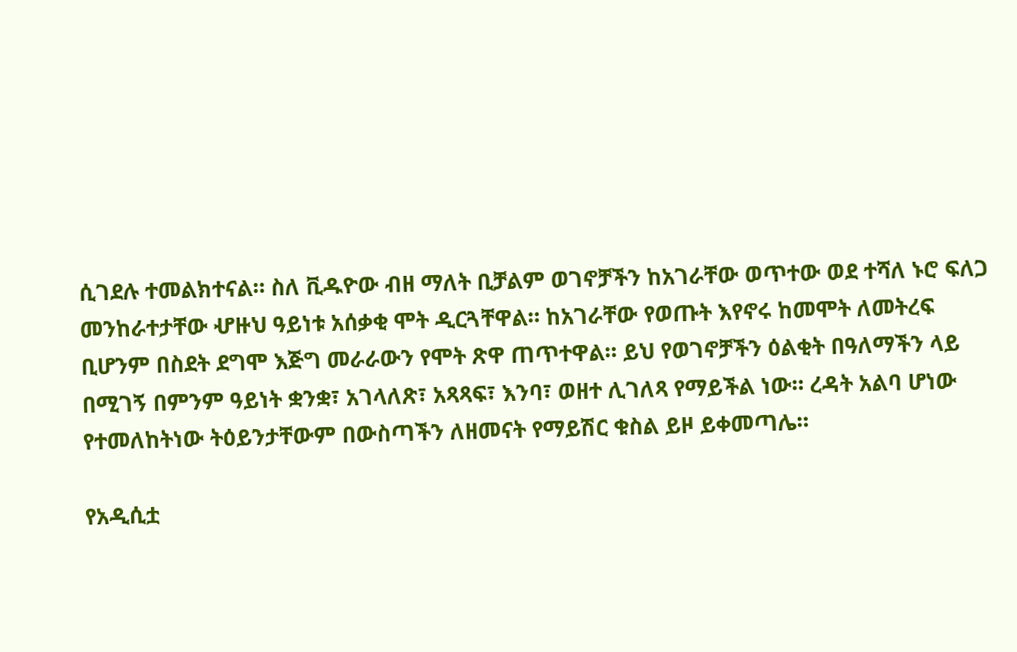ሲገደሉ ተመልክተናል። ስለ ቪዱዮው ብዘ ማለት ቢቻልም ወገኖቻችን ከአገራቸው ወጥተው ወደ ተሻለ ኑሮ ፍለጋ መንከራተታቸው ሇዙህ ዓይነቱ አሰቃቂ ሞት ዲርጓቸዋል። ከአገራቸው የወጡት እየኖሩ ከመሞት ለመትረፍ ቢሆንም በስደት ደግሞ እጅግ መራራውን የሞት ጽዋ ጠጥተዋል። ይህ የወገኖቻችን ዕልቂት በዓለማችን ላይ በሚገኝ በምንም ዓይነት ቋንቋ፣ አገላለጽ፣ አጻጻፍ፣ እንባ፣ ወዘተ ሊገለጻ የማይችል ነው። ረዳት አልባ ሆነው የተመለከትነው ትዕይንታቸውም በውስጣችን ለዘመናት የማይሽር ቁስል ይዞ ይቀመጣሌ።

የአዲሲቷ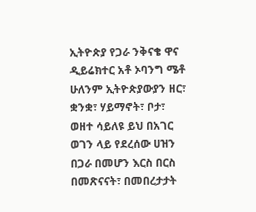ኢትዮጵያ የጋራ ንቅናቄ ዋና ዲይሬክተር አቶ ኦባንግ ሜቶ ሁለንም ኢትዮጵያውያን ዘር፣ ቋንቋ፣ ሃይማኖት፣ ቦታ፣ ወዘተ ሳይለዩ ይህ በአገር ወገን ላይ የደረሰው ሀዝን በጋራ በመሆን እርስ በርስ በመጽናናት፣ በመበረታታት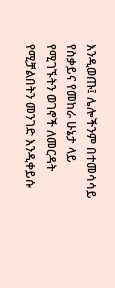እንዲወጡ፤ ሌሎችንም በተመሳሳይ የስቃይና የመከራ ሁኔታ ላይ የሚገኙትን ወገኖች ለመርዳት የሚቻልበትን መንገድ እንዲቀይሱ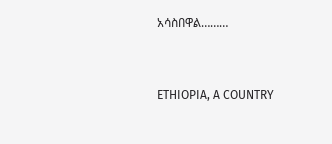አሳስበዋል………



ETHIOPIA, A COUNTRY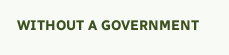WITHOUT A GOVERNMENT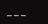___